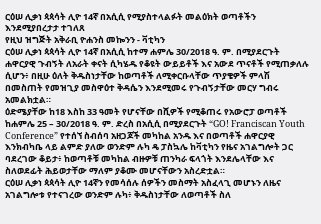ርዕሠ ሊቃነ ጳጳሳት ሊዮ 14ኛ በአሲሲ የሚያስተላልፉት መልዕክት ወጣቶችን እንደሚያበረታታ ተገለጸ
የዚህ ዝግጅት አቅራቢ ዮሐንስ መኰንን - ቫቲካን
ርዕሠ ሊቃነ ጳጳሳት ሊዮ 14ኛ በአሲሲ ከተማ ሐምሌ 30/2018 ዓ. ም. በሚያደርጉት ሐዋርያዊ ጉብኝት ለአራት ቀናት ሲካሄዱ የቆዩት ውይይቶች እና አውደ ጥናቶች የሚጠቃለሉ ሲሆን፥ በዚሁ ዕለት ቅዱስነታቸው ከወጣቶች ለሚቀርቡላቸው ጥያቄዎች ምላሽ በመስጠት የመዝጊያ መስዋዕተ ቅዳሴን እንደሚመሩ የጉብኝታቸው መርሃ ግብሩ አመልክቷል።
ዕድሜያቸው ከ18 እስከ 33 ዓመት የሆናቸው በሺዎች የሚቆጠሩ የአውሮፓ ወጣቶች ከሐምሌ 25 – 30/2018 ዓ. ም. ድረስ በአሲሲ በሚያደርጉት “GO! Franciscan Youth Conference” የተሰኘ ስብሰባ አዘጋጆች መካከል አንዱ እና በወጣቶች ሐዋርያዊ እንክብካቤ ላይ ልምድ ያለው ወንድም ሉካ ዴ ፓስኳሌ ከቫቲካን የዜና አገልግሎት ጋር ባደረገው ቆይታ፥ ከወጣቶቹ መካከል ብዙዎቹ ጠንካራ ፍላጎት እንደሌላቸው እና ስለወደፊት ሕይወታቸው ማለም ያቆሙ መሆናቸውን አስረድቷል።
ርዕሠ ሊቃነ ጳጳሳት ሊዮ 14ኛን የመሳሰሉ ሰዎችን መስማት አስፈላጊ መሆኑን ለዜና አገልግሎቱ የተናገረው ወንድም ሉካ፥ ቅዱስነታቸው ለወጣቶች ስለ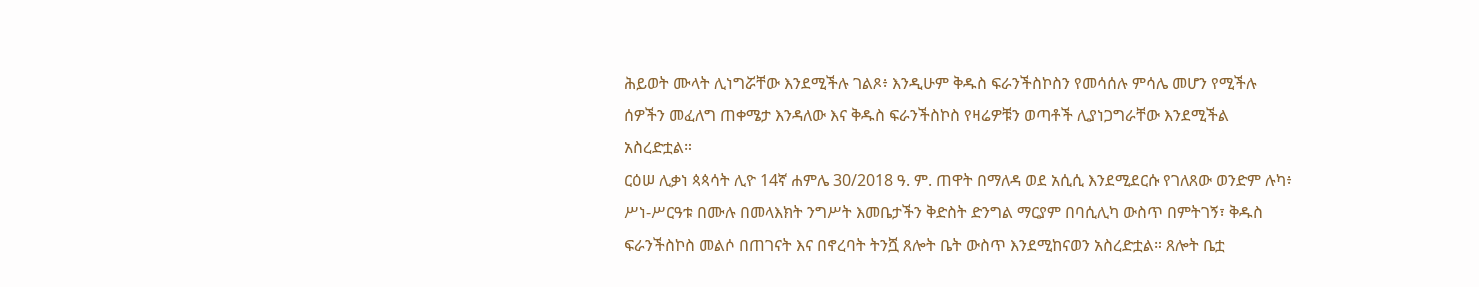ሕይወት ሙላት ሊነግሯቸው እንደሚችሉ ገልጾ፥ እንዲሁም ቅዱስ ፍራንችስኮስን የመሳሰሉ ምሳሌ መሆን የሚችሉ ሰዎችን መፈለግ ጠቀሜታ እንዳለው እና ቅዱስ ፍራንችስኮስ የዛሬዎቹን ወጣቶች ሊያነጋግራቸው እንደሚችል አስረድቷል።
ርዕሠ ሊቃነ ጳጳሳት ሊዮ 14ኛ ሐምሌ 30/2018 ዓ. ም. ጠዋት በማለዳ ወደ አሲሲ እንደሚደርሱ የገለጸው ወንድም ሉካ፥ ሥነ-ሥርዓቱ በሙሉ በመላእክት ንግሥት እመቤታችን ቅድስት ድንግል ማርያም በባሲሊካ ውስጥ በምትገኝ፣ ቅዱስ ፍራንችስኮስ መልሶ በጠገናት እና በኖረባት ትንሿ ጸሎት ቤት ውስጥ እንደሚከናወን አስረድቷል። ጸሎት ቤቷ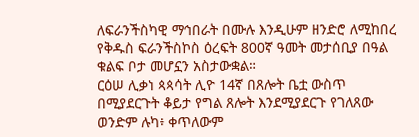ለፍራንችስካዊ ማኅበራት በሙሉ እንዲሁም ዘንድሮ ለሚከበረ የቅዱስ ፍራንችስኮስ ዕረፍት 800ኛ ዓመት መታሰቢያ በዓል ቁልፍ ቦታ መሆኗን አስታውቋል።
ርዕሠ ሊቃነ ጳጳሳት ሊዮ 14ኛ በጸሎት ቤቷ ውስጥ በሚያደርጉት ቆይታ የግል ጸሎት እንደሚያደርጉ የገለጸው ወንድም ሉካ፥ ቀጥለውም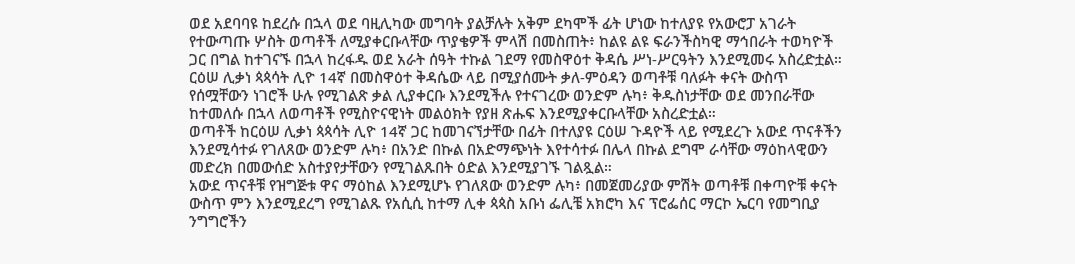ወደ አደባባዩ ከደረሱ በኋላ ወደ ባዚሊካው መግባት ያልቻሉት አቅም ደካሞች ፊት ሆነው ከተለያዩ የአውሮፓ አገራት የተውጣጡ ሦስት ወጣቶች ለሚያቀርቡላቸው ጥያቄዎች ምላሽ በመስጠት፥ ከልዩ ልዩ ፍራንችስካዊ ማኅበራት ተወካዮች ጋር በግል ከተገናኙ በኋላ ከረፋዱ ወደ አራት ሰዓት ተኩል ገደማ የመስዋዕተ ቅዳሴ ሥነ-ሥርዓትን እንደሚመሩ አስረድቷል።
ርዕሠ ሊቃነ ጳጳሳት ሊዮ 14ኛ በመስዋዕተ ቅዳሴው ላይ በሚያሰሙት ቃለ-ምዕዳን ወጣቶቹ ባለፉት ቀናት ውስጥ የሰሟቸውን ነገሮች ሁሉ የሚገልጽ ቃል ሊያቀርቡ እንደሚችሉ የተናገረው ወንድም ሉካ፥ ቅዱስነታቸው ወደ መንበራቸው ከተመለሱ በኋላ ለወጣቶች የሚስዮናዊነት መልዕክት የያዘ ጽሑፍ እንደሚያቀርቡላቸው አስረድቷል።
ወጣቶች ከርዕሠ ሊቃነ ጳጳሳት ሊዮ 14ኛ ጋር ከመገናኘታቸው በፊት በተለያዩ ርዕሠ ጉዳዮች ላይ የሚደረጉ አውደ ጥናቶችን እንደሚሳተፉ የገለጸው ወንድም ሉካ፥ በአንድ በኩል በአድማጭነት እየተሳተፉ በሌላ በኩል ደግሞ ራሳቸው ማዕከላዊውን መድረክ በመውሰድ አስተያየታቸውን የሚገልጹበት ዕድል እንደሚያገኙ ገልጿል።
አውደ ጥናቶቹ የዝግጅቱ ዋና ማዕከል እንደሚሆኑ የገለጸው ወንድም ሉካ፥ በመጀመሪያው ምሽት ወጣቶቹ በቀጣዮቹ ቀናት ውስጥ ምን እንደሚደረግ የሚገልጹ የአሲሲ ከተማ ሊቀ ጳጳስ አቡነ ፌሊቼ አክሮካ እና ፕሮፌሰር ማርኮ ኤርባ የመግቢያ ንግግሮችን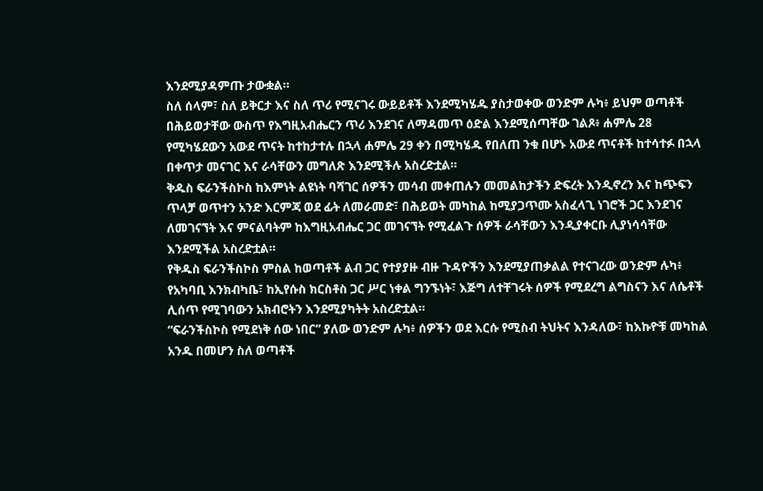እንደሚያዳምጡ ታውቋል።
ስለ ሰላም፣ ስለ ይቅርታ እና ስለ ጥሪ የሚናገሩ ውይይቶች እንደሚካሄዱ ያስታወቀው ወንድም ሉካ፥ ይህም ወጣቶች በሕይወታቸው ውስጥ የእግዚአብሔርን ጥሪ እንደገና ለማዳመጥ ዕድል እንደሚሰጣቸው ገልጾ፥ ሐምሌ 28 የሚካሄደውን አውደ ጥናት ከተከታተሉ በኋላ ሐምሌ 29 ቀን በሚካሄዱ የበለጠ ንቁ በሆኑ አውደ ጥናቶች ከተሳተፉ በኋላ በቀጥታ መናገር እና ራሳቸውን መግለጽ እንደሚችሉ አስረድቷል።
ቅዱስ ፍራንችስኮስ ከእምነት ልዩነት ባሻገር ሰዎችን መሳብ መቀጠሉን መመልከታችን ድፍረት እንዲኖረን እና ከጭፍን ጥላቻ ወጥተን አንድ እርምጃ ወደ ፊት ለመራመድ፣ በሕይወት መካከል ከሚያጋጥሙ አስፈላጊ ነገሮች ጋር እንደገና ለመገናኘት እና ምናልባትም ከእግዚአብሔር ጋር መገናኘት የሚፈልጉ ሰዎች ራሳቸውን እንዲያቀርቡ ሊያነሳሳቸው እንደሚችል አስረድቷል።
የቅዱስ ፍራንችስኮስ ምስል ከወጣቶች ልብ ጋር የተያያዙ ብዙ ጉዳዮችን እንደሚያጠቃልል የተናገረው ወንድም ሉካ፥ የአካባቢ እንክብካቤ፣ ከኢየሱስ ክርስቶስ ጋር ሥር ነቀል ግንኙነት፣ እጅግ ለተቸገሩት ሰዎች የሚደረግ ልግስናን እና ለሴቶች ሊሰጥ የሚገባውን አክብሮትን እንደሚያካትት አስረድቷል።
“ፍራንችስኮስ የሚደነቅ ሰው ነበር” ያለው ወንድም ሉካ፥ ሰዎችን ወደ እርሱ የሚስብ ትህትና እንዳለው፣ ከእኩዮቹ መካከል አንዱ በመሆን ስለ ወጣቶች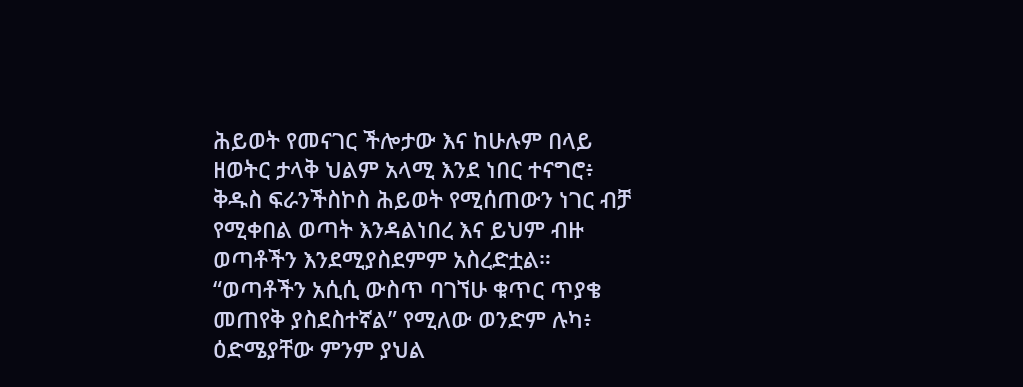ሕይወት የመናገር ችሎታው እና ከሁሉም በላይ ዘወትር ታላቅ ህልም አላሚ እንደ ነበር ተናግሮ፥ ቅዱስ ፍራንችስኮስ ሕይወት የሚሰጠውን ነገር ብቻ የሚቀበል ወጣት እንዳልነበረ እና ይህም ብዙ ወጣቶችን እንደሚያስደምም አስረድቷል።
“ወጣቶችን አሲሲ ውስጥ ባገኘሁ ቁጥር ጥያቄ መጠየቅ ያስደስተኛል” የሚለው ወንድም ሉካ፥ ዕድሜያቸው ምንም ያህል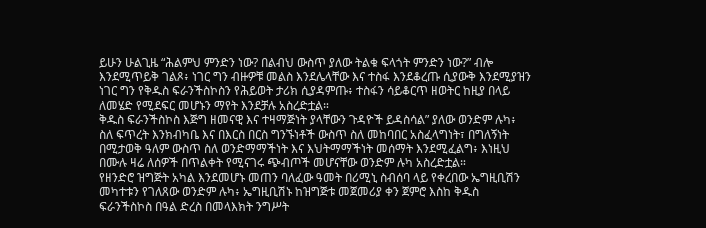ይሁን ሁልጊዜ “ሕልምህ ምንድን ነው? በልብህ ውስጥ ያለው ትልቁ ፍላጎት ምንድን ነው?” ብሎ እንደሚጥይቅ ገልጾ፥ ነገር ግን ብዙዎቹ መልስ እንደሌላቸው እና ተስፋ እንደቆረጡ ሲያውቅ እንደሚያዝን ነገር ግን የቅዱስ ፍራንችስኮስን የሕይወት ታሪክ ሲያዳምጡ፥ ተስፋን ሳይቆርጥ ዘወትር ከዚያ በላይ ለመሄድ የሚደፍር መሆኑን ማየት እንደቻሉ አስረድቷል።
ቅዱስ ፍራንችስኮስ እጅግ ዘመናዊ እና ተዛማጅነት ያላቸውን ጉዳዮች ይዳስሳል” ያለው ወንድም ሉካ፥ ስለ ፍጥረት እንክብካቤ እና በእርስ በርስ ግንኙነቶች ውስጥ ስለ መከባበር አስፈላግነት፣ በግለኝነት በሚታወቅ ዓለም ውስጥ ስለ ወንድማማችነት እና እህትማማችነት መሰማት እንደሚፈልግ፥ እነዚህ በሙሉ ዛሬ ለሰዎች በጥልቀት የሚናገሩ ጭብጦች መሆናቸው ወንድም ሉካ አስረድቷል።
የዘንድሮ ዝግጅት አካል እንደመሆኑ መጠን ባለፈው ዓመት በሪሚኒ ስብሰባ ላይ የቀረበው ኤግዚቢሽን መካተቱን የገለጸው ወንድም ሉካ፥ ኤግዚቢሽኑ ከዝግጅቱ መጀመሪያ ቀን ጀምሮ እስከ ቅዱስ ፍራንችስኮስ በዓል ድረስ በመላእክት ንግሥት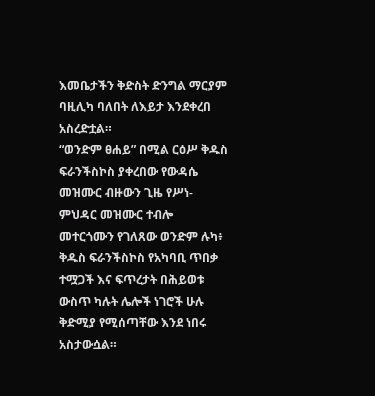እመቤታችን ቅድስት ድንግል ማርያም ባዚሊካ ባለበት ለእይታ እንደቀረበ አስረድቷል።
“ወንድም ፀሐይ” በሚል ርዕሥ ቅዱስ ፍራንችስኮስ ያቀረበው የውዳሴ መዝሙር ብዙውን ጊዜ የሥነ-ምህዳር መዝሙር ተብሎ መተርጎሙን የገለጸው ወንድም ሉካ፥ ቅዱስ ፍራንችስኮስ የአካባቢ ጥበቃ ተሟጋች እና ፍጥረታት በሕይወቱ ውስጥ ካሉት ሌሎች ነገሮች ሁሉ ቅድሚያ የሚሰጣቸው እንደ ነበሩ አስታውሷል።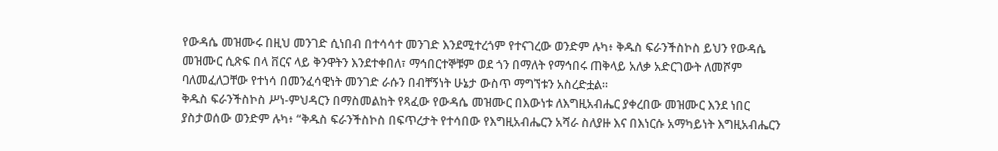የውዳሴ መዝሙሩ በዚህ መንገድ ሲነበብ በተሳሳተ መንገድ እንደሚተረጎም የተናገረው ወንድም ሉካ፥ ቅዱስ ፍራንችስኮስ ይህን የውዳሴ መዝሙር ሲጽፍ በላ ቨርና ላይ ቅንዋትን እንደተቀበለ፣ ማኅበርተኞቹም ወደ ጎን በማለት የማኅበሩ ጠቅላይ አለቃ አድርገውት ለመሾም ባለመፈለጋቸው የተነሳ በመንፈሳዊነት መንገድ ራሱን በብቸኝነት ሁኔታ ውስጥ ማግኘቱን አስረድቷል።
ቅዱስ ፍራንችስኮስ ሥነ-ምህዳርን በማስመልከት የጻፈው የውዳሴ መዝሙር በእውነቱ ለእግዚአብሔር ያቀረበው መዝሙር እንደ ነበር ያስታወሰው ወንድም ሉካ፥ “ቅዱስ ፍራንችስኮስ በፍጥረታት የተሳበው የእግዚአብሔርን አሻራ ስለያዙ እና በእነርሱ አማካይነት እግዚአብሔርን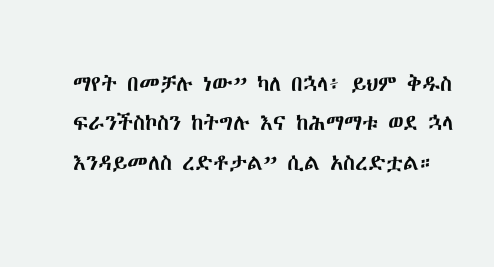ማየት በመቻሉ ነው” ካለ በኋላ፥ ይህም ቅዱስ ፍራንችስኮስን ከትግሉ እና ከሕማማቱ ወደ ኋላ እንዳይመለስ ረድቶታል” ሲል አስረድቷል።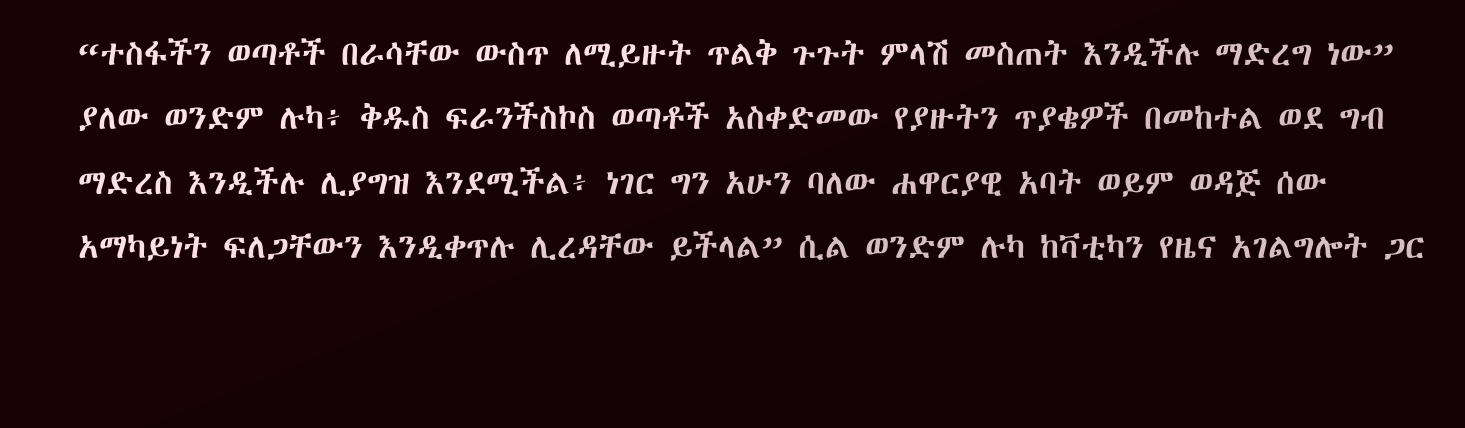“ተስፋችን ወጣቶች በራሳቸው ውስጥ ለሚይዙት ጥልቅ ጉጉት ምላሽ መስጠት እንዲችሉ ማድረግ ነው” ያለው ወንድም ሉካ፥ ቅዱስ ፍራንችስኮስ ወጣቶች አስቀድመው የያዙትን ጥያቄዎች በመከተል ወደ ግብ ማድረስ እንዲችሉ ሊያግዝ እንደሚችል፥ ነገር ግን አሁን ባለው ሐዋርያዊ አባት ወይም ወዳጅ ሰው አማካይነት ፍለጋቸውን እንዲቀጥሉ ሊረዳቸው ይችላል” ሲል ወንድም ሉካ ከቫቲካን የዜና አገልግሎት ጋር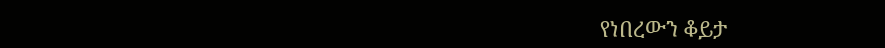የነበረውን ቆይታ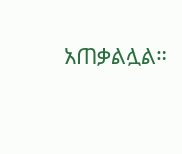አጠቃልሏል።